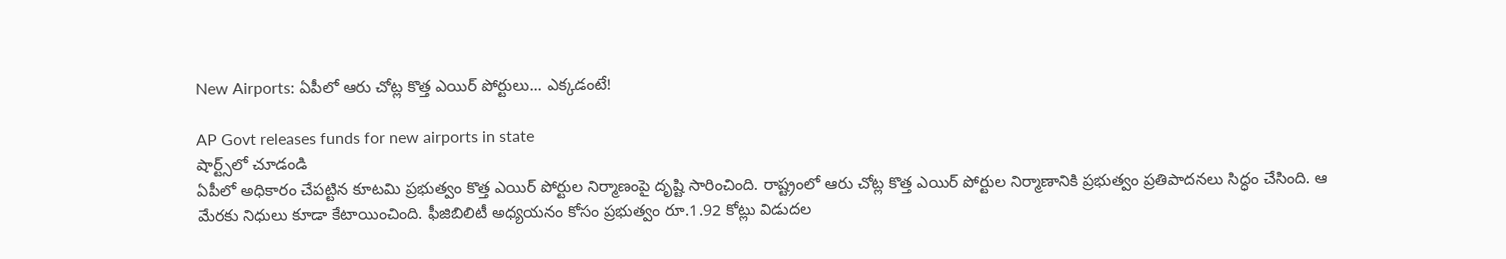New Airports: ఏపీలో ఆరు చోట్ల కొత్త ఎయిర్ పోర్టులు... ఎక్కడంటే!

AP Govt releases funds for new airports in state
షార్ట్స్‌లో చూడండి
ఏపీలో అధికారం చేపట్టిన కూటమి ప్రభుత్వం కొత్త ఎయిర్ పోర్టుల నిర్మాణంపై దృష్టి సారించింది. రాష్ట్రంలో ఆరు చోట్ల కొత్త ఎయిర్ పోర్టుల నిర్మాణానికి ప్రభుత్వం ప్రతిపాదనలు సిద్ధం చేసింది. ఆ మేరకు నిధులు కూడా కేటాయించింది. ఫీజిబిలిటీ అధ్యయనం కోసం ప్రభుత్వం రూ.1.92 కోట్లు విడుదల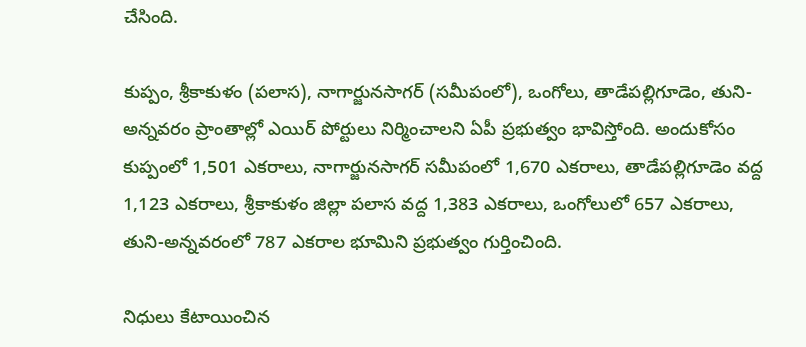చేసింది.

కుప్పం, శ్రీకాకుళం (పలాస), నాగార్జునసాగర్ (సమీపంలో), ఒంగోలు, తాడేపల్లిగూడెం, తుని-అన్నవరం ప్రాంతాల్లో ఎయిర్ పోర్టులు నిర్మించాలని ఏపీ ప్రభుత్వం భావిస్తోంది. అందుకోసం కుప్పంలో 1,501 ఎకరాలు, నాగార్జునసాగర్ సమీపంలో 1,670 ఎకరాలు, తాడేపల్లిగూడెం వద్ద 1,123 ఎకరాలు, శ్రీకాకుళం జిల్లా పలాస వద్ద 1,383 ఎకరాలు, ఒంగోలులో 657 ఎకరాలు, తుని-అన్నవరంలో 787 ఎకరాల భూమిని ప్రభుత్వం గుర్తించింది.

నిధులు కేటాయించిన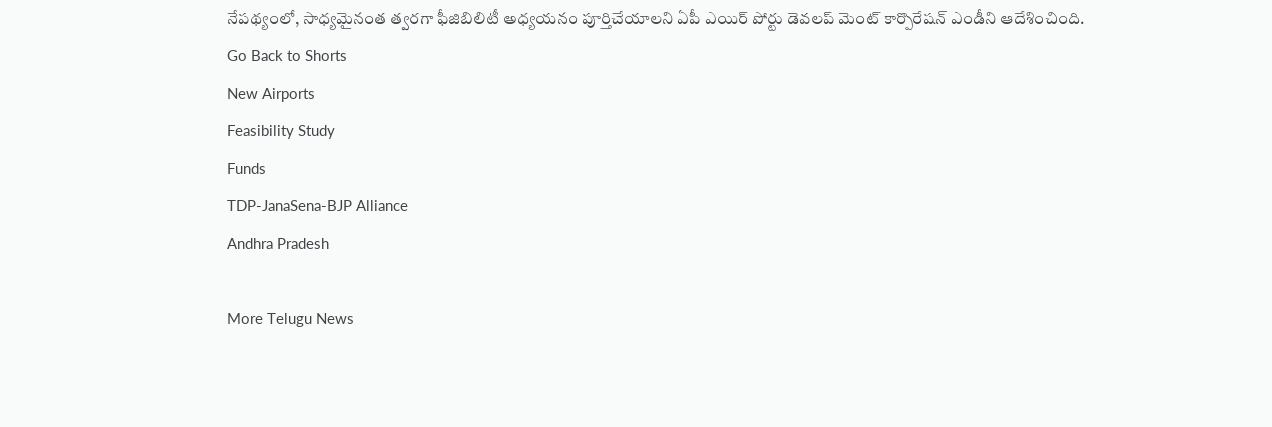నేపథ్యంలో, సాధ్యమైనంత త్వరగా ఫీజిబిలిటీ అధ్యయనం పూర్తిచేయాలని ఏపీ ఎయిర్ పోర్టు డెవలప్ మెంట్ కార్పొరేషన్ ఎండీని ఆదేశించింది.
Go Back to Shorts
New Airports
Feasibility Study
Funds
TDP-JanaSena-BJP Alliance
Andhra Pradesh

More Telugu News